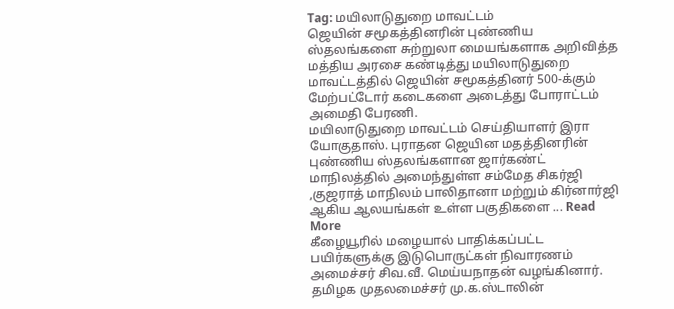Tag: மயிலாடுதுறை மாவட்டம்
ஜெயின் சமூகத்தினரின் புண்ணிய ஸ்தலங்களை சுற்றுலா மையங்களாக அறிவித்த மத்திய அரசை கண்டித்து மயிலாடுதுறை மாவட்டத்தில் ஜெயின் சமூகத்தினர் 500-க்கும் மேற்பட்டோர் கடைகளை அடைத்து போராட்டம் அமைதி பேரணி.
மயிலாடுதுறை மாவட்டம் செய்தியாளர் இரா யோகுதாஸ். புராதன ஜெயின மதத்தினரின் புண்ணிய ஸ்தலங்களான ஜார்கண்ட் மாநிலத்தில் அமைந்துள்ள சம்மேத சிகர்ஜி ,குஜராத் மாநிலம் பாலிதானா மற்றும் கிர்னார்ஜி ஆகிய ஆலயங்கள் உள்ள பகுதிகளை ... Read More
கீழையூரில் மழையால் பாதிக்கப்பட்ட பயிர்களுக்கு இடுபொருட்கள் நிவாரணம் அமைச்சர் சிவ.வீ. மெய்யநாதன் வழங்கினார்.
தமிழக முதலமைச்சர் மு.க.ஸ்டாலின்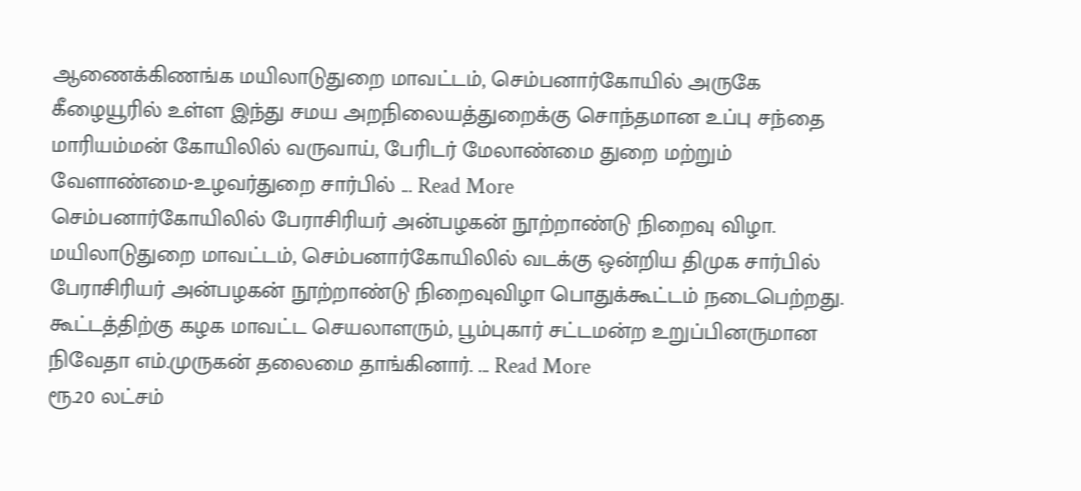ஆணைக்கிணங்க மயிலாடுதுறை மாவட்டம், செம்பனார்கோயில் அருகே கீழையூரில் உள்ள இந்து சமய அறநிலையத்துறைக்கு சொந்தமான உப்பு சந்தை மாரியம்மன் கோயிலில் வருவாய், பேரிடர் மேலாண்மை துறை மற்றும் வேளாண்மை-உழவர்துறை சார்பில் ... Read More
செம்பனார்கோயிலில் பேராசிரியர் அன்பழகன் நூற்றாண்டு நிறைவு விழா.
மயிலாடுதுறை மாவட்டம், செம்பனார்கோயிலில் வடக்கு ஒன்றிய திமுக சார்பில் பேராசிரியர் அன்பழகன் நூற்றாண்டு நிறைவுவிழா பொதுக்கூட்டம் நடைபெற்றது. கூட்டத்திற்கு கழக மாவட்ட செயலாளரும், பூம்புகார் சட்டமன்ற உறுப்பினருமான நிவேதா எம்.முருகன் தலைமை தாங்கினார். ... Read More
ரூ.20 லட்சம்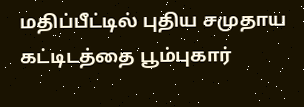மதிப்பீட்டில் புதிய சமுதாய கட்டிடத்தை பூம்புகார்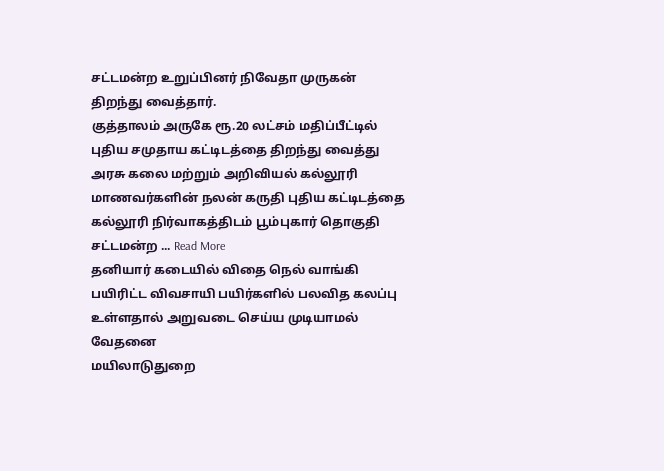சட்டமன்ற உறுப்பினர் நிவேதா முருகன் திறந்து வைத்தார்.
குத்தாலம் அருகே ரூ.20 லட்சம் மதிப்பீட்டில் புதிய சமுதாய கட்டிடத்தை திறந்து வைத்து அரசு கலை மற்றும் அறிவியல் கல்லூரி மாணவர்களின் நலன் கருதி புதிய கட்டிடத்தை கல்லூரி நிர்வாகத்திடம் பூம்புகார் தொகுதி சட்டமன்ற ... Read More
தனியார் கடையில் விதை நெல் வாங்கி பயிரிட்ட விவசாயி பயிர்களில் பலவித கலப்பு உள்ளதால் அறுவடை செய்ய முடியாமல் வேதனை
மயிலாடுதுறை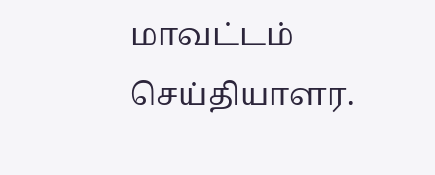மாவட்டம் செய்தியாளர.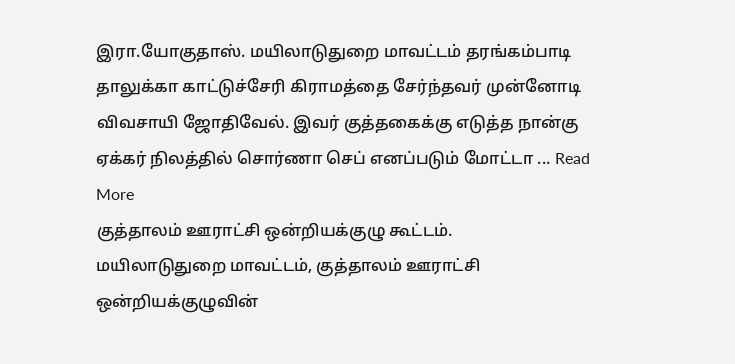இரா.யோகுதாஸ். மயிலாடுதுறை மாவட்டம் தரங்கம்பாடி தாலுக்கா காட்டுச்சேரி கிராமத்தை சேர்ந்தவர் முன்னோடி விவசாயி ஜோதிவேல். இவர் குத்தகைக்கு எடுத்த நான்கு ஏக்கர் நிலத்தில் சொர்ணா செப் எனப்படும் மோட்டா ... Read More
குத்தாலம் ஊராட்சி ஒன்றியக்குழு கூட்டம்.
மயிலாடுதுறை மாவட்டம், குத்தாலம் ஊராட்சி ஒன்றியக்குழுவின்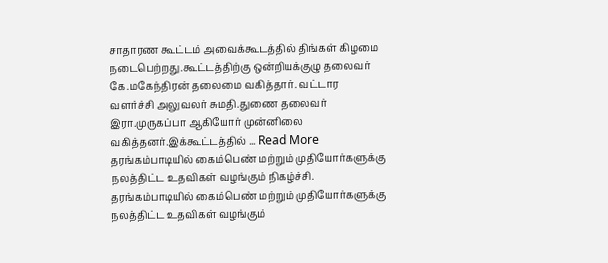சாதாரண கூட்டம் அவைக்கூடத்தில் திங்கள் கிழமை நடைபெற்றது.கூட்டத்திற்கு ஒன்றியக்குழு தலைவர் கே.மகேந்திரன் தலைமை வகித்தார். வட்டார வளர்ச்சி அலுவலர் சுமதி.துணை தலைவர் இரா.முருகப்பா ஆகியோர் முன்னிலை வகித்தனர்.இக்கூட்டத்தில் ... Read More
தரங்கம்பாடியில் கைம்பெண் மற்றும் முதியோர்களுக்கு நலத்திட்ட உதவிகள் வழங்கும் நிகழ்ச்சி.
தரங்கம்பாடியில் கைம்பெண் மற்றும் முதியோர்களுக்கு நலத்திட்ட உதவிகள் வழங்கும்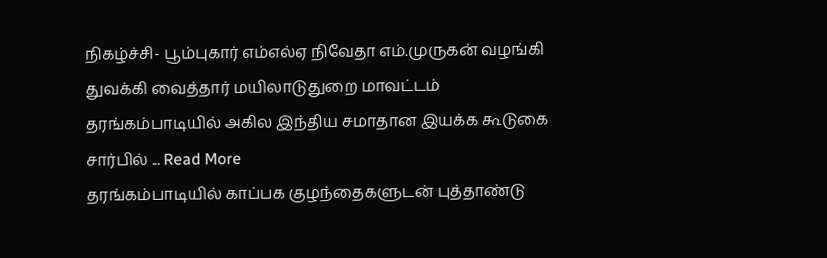நிகழ்ச்சி- பூம்புகார் எம்எல்ஏ நிவேதா எம்.முருகன் வழங்கி துவக்கி வைத்தார் மயிலாடுதுறை மாவட்டம் தரங்கம்பாடியில் அகில இந்திய சமாதான இயக்க கூடுகை சார்பில் ... Read More
தரங்கம்பாடியில் காப்பக குழந்தைகளுடன் புத்தாண்டு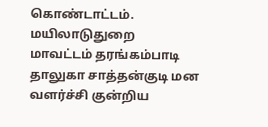கொண்டாட்டம்.
மயிலாடுதுறை மாவட்டம் தரங்கம்பாடி தாலுகா சாத்தன்குடி மன வளர்ச்சி குன்றிய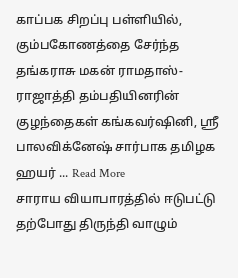காப்பக சிறப்பு பள்ளியில், கும்பகோணத்தை சேர்ந்த தங்கராசு மகன் ராமதாஸ்-ராஜாத்தி தம்பதியினரின் குழந்தைகள் கங்கவர்ஷினி, ஸ்ரீ பாலவிக்னேஷ் சார்பாக தமிழக ஹயர் ... Read More
சாராய வியாபாரத்தில் ஈடுபட்டு தற்போது திருந்தி வாழும்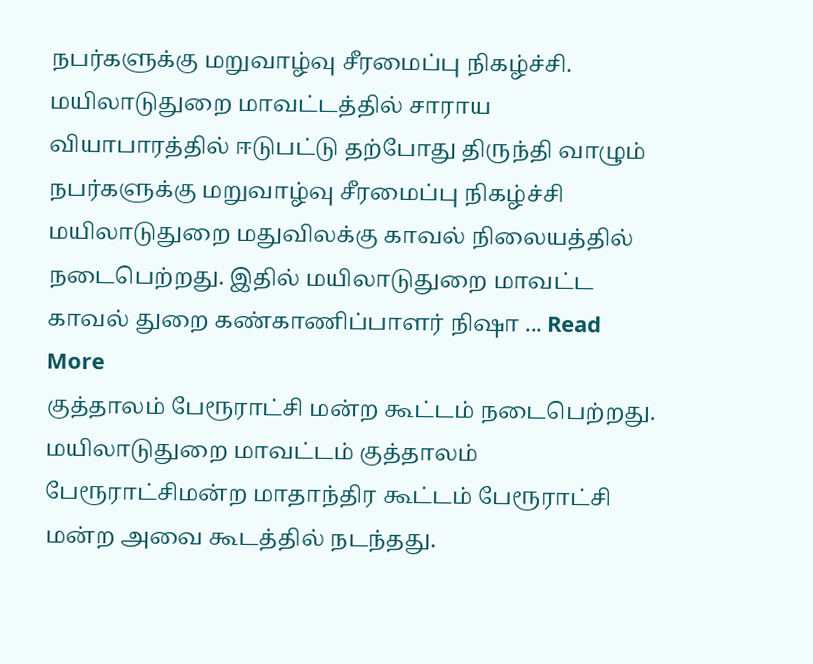நபர்களுக்கு மறுவாழ்வு சீரமைப்பு நிகழ்ச்சி.
மயிலாடுதுறை மாவட்டத்தில் சாராய வியாபாரத்தில் ஈடுபட்டு தற்போது திருந்தி வாழும் நபர்களுக்கு மறுவாழ்வு சீரமைப்பு நிகழ்ச்சி மயிலாடுதுறை மதுவிலக்கு காவல் நிலையத்தில் நடைபெற்றது. இதில் மயிலாடுதுறை மாவட்ட காவல் துறை கண்காணிப்பாளர் நிஷா ... Read More
குத்தாலம் பேரூராட்சி மன்ற கூட்டம் நடைபெற்றது.
மயிலாடுதுறை மாவட்டம் குத்தாலம் பேரூராட்சிமன்ற மாதாந்திர கூட்டம் பேரூராட்சி மன்ற அவை கூடத்தில் நடந்தது.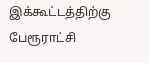இக்கூட்டத்திற்கு பேரூராட்சி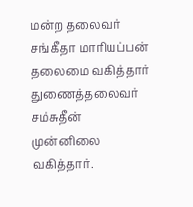மன்ற தலைவர் சங்கீதா மாரியப்பன் தலைமை வகித்தார் துணைத்தலைவர் சம்சுதீன் முன்னிலை வகித்தார்.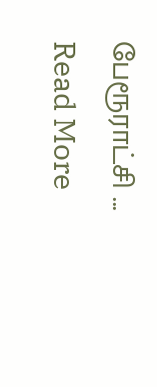பேரூராட்சி ... Read More